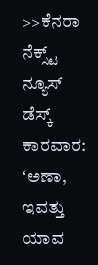>>ಕೆನರಾ ನೆಕ್ಸ್ಟ್ ನ್ಯೂಸ್ ಡೆಸ್ಕ್
ಕಾರವಾರ: ʻಅಣಾ, ಇವತ್ತು ಯಾವ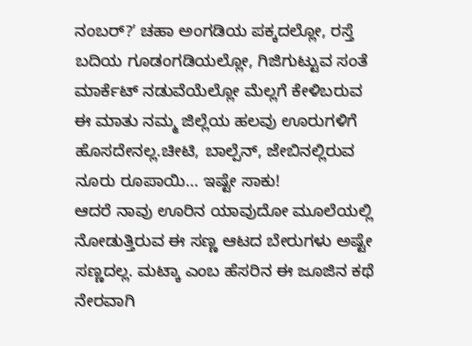ನಂಬರ್?ʼ ಚಹಾ ಅಂಗಡಿಯ ಪಕ್ಕದಲ್ಲೋ, ರಸ್ತೆ ಬದಿಯ ಗೂಡಂಗಡಿಯಲ್ಲೋ, ಗಿಜಿಗುಟ್ಟುವ ಸಂತೆ ಮಾರ್ಕೆಟ್ ನಡುವೆಯೆಲ್ಲೋ ಮೆಲ್ಲಗೆ ಕೇಳಿಬರುವ ಈ ಮಾತು ನಮ್ಮ ಜಿಲ್ಲೆಯ ಹಲವು ಊರುಗಳಿಗೆ ಹೊಸದೇನಲ್ಲ.ಚೀಟಿ, ಬಾಲ್ಪೆನ್, ಜೇಬಿನಲ್ಲಿರುವ ನೂರು ರೂಪಾಯಿ… ಇಷ್ಟೇ ಸಾಕು!
ಆದರೆ ನಾವು ಊರಿನ ಯಾವುದೋ ಮೂಲೆಯಲ್ಲಿ ನೋಡುತ್ತಿರುವ ಈ ಸಣ್ಣ ಆಟದ ಬೇರುಗಳು ಅಷ್ಟೇ ಸಣ್ಣದಲ್ಲ. ಮಟ್ಕಾ ಎಂಬ ಹೆಸರಿನ ಈ ಜೂಜಿನ ಕಥೆ ನೇರವಾಗಿ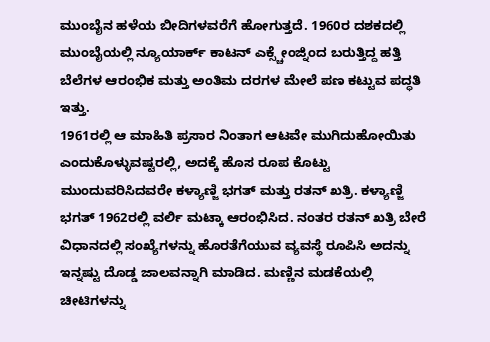ಮುಂಬೈನ ಹಳೆಯ ಬೀದಿಗಳವರೆಗೆ ಹೋಗುತ್ತದೆ. 1960ರ ದಶಕದಲ್ಲಿ ಮುಂಬೈಯಲ್ಲಿ ನ್ಯೂಯಾರ್ಕ್ ಕಾಟನ್ ಎಕ್ಸ್ಚೇಂಜ್ನಿಂದ ಬರುತ್ತಿದ್ದ ಹತ್ತಿ ಬೆಲೆಗಳ ಆರಂಭಿಕ ಮತ್ತು ಅಂತಿಮ ದರಗಳ ಮೇಲೆ ಪಣ ಕಟ್ಟುವ ಪದ್ಧತಿ ಇತ್ತು.
1961ರಲ್ಲಿ ಆ ಮಾಹಿತಿ ಪ್ರಸಾರ ನಿಂತಾಗ ಆಟವೇ ಮುಗಿದುಹೋಯಿತು ಎಂದುಕೊಳ್ಳುವಷ್ಟರಲ್ಲಿ, ಅದಕ್ಕೆ ಹೊಸ ರೂಪ ಕೊಟ್ಟು ಮುಂದುವರಿಸಿದವರೇ ಕಳ್ಯಾಣ್ಜಿ ಭಗತ್ ಮತ್ತು ರತನ್ ಖತ್ರಿ. ಕಳ್ಯಾಣ್ಜಿ ಭಗತ್ 1962ರಲ್ಲಿ ವರ್ಲಿ ಮಟ್ಕಾ ಆರಂಭಿಸಿದ. ನಂತರ ರತನ್ ಖತ್ರಿ ಬೇರೆ ವಿಧಾನದಲ್ಲಿ ಸಂಖ್ಯೆಗಳನ್ನು ಹೊರತೆಗೆಯುವ ವ್ಯವಸ್ಥೆ ರೂಪಿಸಿ ಅದನ್ನು ಇನ್ನಷ್ಟು ದೊಡ್ಡ ಜಾಲವನ್ನಾಗಿ ಮಾಡಿದ. ಮಣ್ಣಿನ ಮಡಕೆಯಲ್ಲಿ ಚೀಟಿಗಳನ್ನು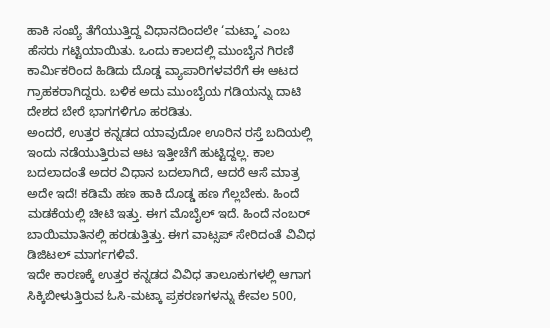ಹಾಕಿ ಸಂಖ್ಯೆ ತೆಗೆಯುತ್ತಿದ್ದ ವಿಧಾನದಿಂದಲೇ ‘ಮಟ್ಕಾ’ ಎಂಬ ಹೆಸರು ಗಟ್ಟಿಯಾಯಿತು. ಒಂದು ಕಾಲದಲ್ಲಿ ಮುಂಬೈನ ಗಿರಣಿ ಕಾರ್ಮಿಕರಿಂದ ಹಿಡಿದು ದೊಡ್ಡ ವ್ಯಾಪಾರಿಗಳವರೆಗೆ ಈ ಆಟದ ಗ್ರಾಹಕರಾಗಿದ್ದರು. ಬಳಿಕ ಅದು ಮುಂಬೈಯ ಗಡಿಯನ್ನು ದಾಟಿ ದೇಶದ ಬೇರೆ ಭಾಗಗಳಿಗೂ ಹರಡಿತು.
ಅಂದರೆ, ಉತ್ತರ ಕನ್ನಡದ ಯಾವುದೋ ಊರಿನ ರಸ್ತೆ ಬದಿಯಲ್ಲಿ ಇಂದು ನಡೆಯುತ್ತಿರುವ ಆಟ ಇತ್ತೀಚೆಗೆ ಹುಟ್ಟಿದ್ದಲ್ಲ. ಕಾಲ ಬದಲಾದಂತೆ ಅದರ ವಿಧಾನ ಬದಲಾಗಿದೆ, ಆದರೆ ಆಸೆ ಮಾತ್ರ ಅದೇ ಇದೆ! ಕಡಿಮೆ ಹಣ ಹಾಕಿ ದೊಡ್ಡ ಹಣ ಗೆಲ್ಲಬೇಕು. ಹಿಂದೆ ಮಡಕೆಯಲ್ಲಿ ಚೀಟಿ ಇತ್ತು. ಈಗ ಮೊಬೈಲ್ ಇದೆ. ಹಿಂದೆ ನಂಬರ್ ಬಾಯಿಮಾತಿನಲ್ಲಿ ಹರಡುತ್ತಿತ್ತು. ಈಗ ವಾಟ್ಸಪ್ ಸೇರಿದಂತೆ ವಿವಿಧ ಡಿಜಿಟಲ್ ಮಾರ್ಗಗಳಿವೆ.
ಇದೇ ಕಾರಣಕ್ಕೆ ಉತ್ತರ ಕನ್ನಡದ ವಿವಿಧ ತಾಲೂಕುಗಳಲ್ಲಿ ಆಗಾಗ ಸಿಕ್ಕಿಬೀಳುತ್ತಿರುವ ಓಸಿ-ಮಟ್ಕಾ ಪ್ರಕರಣಗಳನ್ನು ಕೇವಲ 500,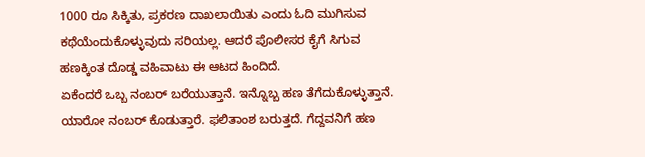1000 ರೂ ಸಿಕ್ಕಿತು, ಪ್ರಕರಣ ದಾಖಲಾಯಿತು ಎಂದು ಓದಿ ಮುಗಿಸುವ ಕಥೆಯೆಂದುಕೊಳ್ಳುವುದು ಸರಿಯಲ್ಲ. ಆದರೆ ಪೊಲೀಸರ ಕೈಗೆ ಸಿಗುವ ಹಣಕ್ಕಿಂತ ದೊಡ್ಡ ವಹಿವಾಟು ಈ ಆಟದ ಹಿಂದಿದೆ.
ಏಕೆಂದರೆ ಒಬ್ಬ ನಂಬರ್ ಬರೆಯುತ್ತಾನೆ. ಇನ್ನೊಬ್ಬ ಹಣ ತೆಗೆದುಕೊಳ್ಳುತ್ತಾನೆ. ಯಾರೋ ನಂಬರ್ ಕೊಡುತ್ತಾರೆ. ಫಲಿತಾಂಶ ಬರುತ್ತದೆ. ಗೆದ್ದವನಿಗೆ ಹಣ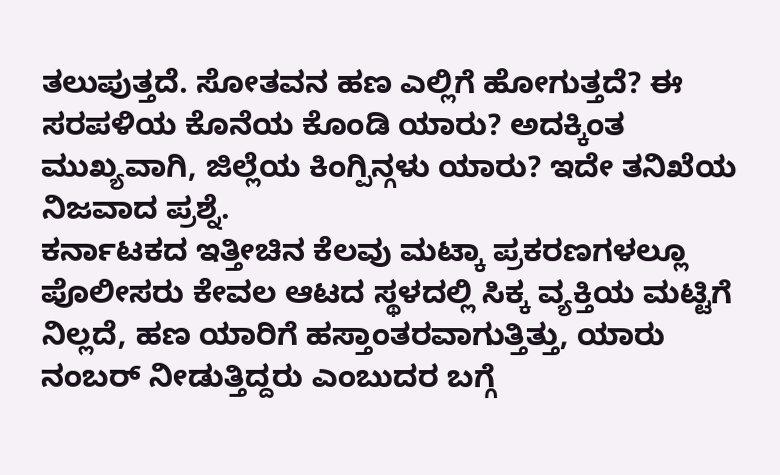ತಲುಪುತ್ತದೆ. ಸೋತವನ ಹಣ ಎಲ್ಲಿಗೆ ಹೋಗುತ್ತದೆ? ಈ ಸರಪಳಿಯ ಕೊನೆಯ ಕೊಂಡಿ ಯಾರು? ಅದಕ್ಕಿಂತ ಮುಖ್ಯವಾಗಿ, ಜಿಲ್ಲೆಯ ಕಿಂಗ್ಪಿನ್ಗಳು ಯಾರು? ಇದೇ ತನಿಖೆಯ ನಿಜವಾದ ಪ್ರಶ್ನೆ.
ಕರ್ನಾಟಕದ ಇತ್ತೀಚಿನ ಕೆಲವು ಮಟ್ಕಾ ಪ್ರಕರಣಗಳಲ್ಲೂ ಪೊಲೀಸರು ಕೇವಲ ಆಟದ ಸ್ಥಳದಲ್ಲಿ ಸಿಕ್ಕ ವ್ಯಕ್ತಿಯ ಮಟ್ಟಿಗೆ ನಿಲ್ಲದೆ, ಹಣ ಯಾರಿಗೆ ಹಸ್ತಾಂತರವಾಗುತ್ತಿತ್ತು, ಯಾರು ನಂಬರ್ ನೀಡುತ್ತಿದ್ದರು ಎಂಬುದರ ಬಗ್ಗೆ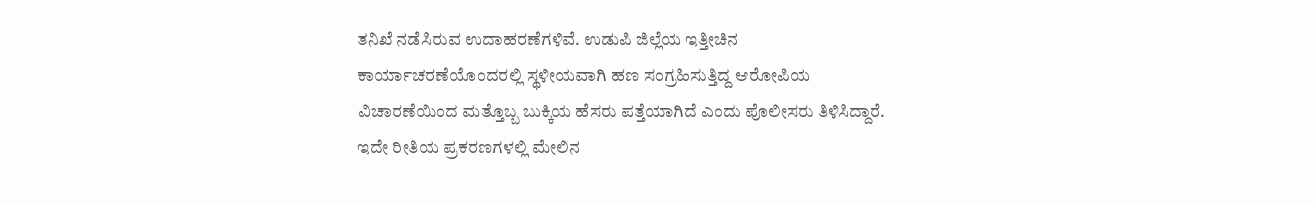ತನಿಖೆ ನಡೆಸಿರುವ ಉದಾಹರಣೆಗಳಿವೆ. ಉಡುಪಿ ಜಿಲ್ಲೆಯ ಇತ್ತೀಚಿನ ಕಾರ್ಯಾಚರಣೆಯೊಂದರಲ್ಲಿ ಸ್ಥಳೀಯವಾಗಿ ಹಣ ಸಂಗ್ರಹಿಸುತ್ತಿದ್ದ ಆರೋಪಿಯ ವಿಚಾರಣೆಯಿಂದ ಮತ್ತೊಬ್ಬ ಬುಕ್ಕಿಯ ಹೆಸರು ಪತ್ತೆಯಾಗಿದೆ ಎಂದು ಪೊಲೀಸರು ತಿಳಿಸಿದ್ದಾರೆ. ಇದೇ ರೀತಿಯ ಪ್ರಕರಣಗಳಲ್ಲಿ ಮೇಲಿನ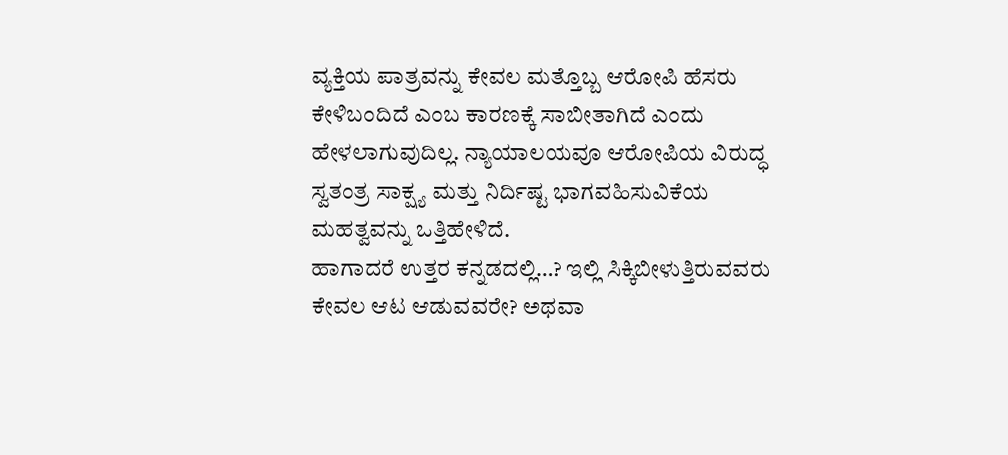ವ್ಯಕ್ತಿಯ ಪಾತ್ರವನ್ನು ಕೇವಲ ಮತ್ತೊಬ್ಬ ಆರೋಪಿ ಹೆಸರು ಕೇಳಿಬಂದಿದೆ ಎಂಬ ಕಾರಣಕ್ಕೆ ಸಾಬೀತಾಗಿದೆ ಎಂದು ಹೇಳಲಾಗುವುದಿಲ್ಲ. ನ್ಯಾಯಾಲಯವೂ ಆರೋಪಿಯ ವಿರುದ್ಧ ಸ್ವತಂತ್ರ ಸಾಕ್ಷ್ಯ ಮತ್ತು ನಿರ್ದಿಷ್ಟ ಭಾಗವಹಿಸುವಿಕೆಯ ಮಹತ್ವವನ್ನು ಒತ್ತಿಹೇಳಿದೆ.
ಹಾಗಾದರೆ ಉತ್ತರ ಕನ್ನಡದಲ್ಲಿ…? ಇಲ್ಲಿ ಸಿಕ್ಕಿಬೀಳುತ್ತಿರುವವರು ಕೇವಲ ಆಟ ಆಡುವವರೇ? ಅಥವಾ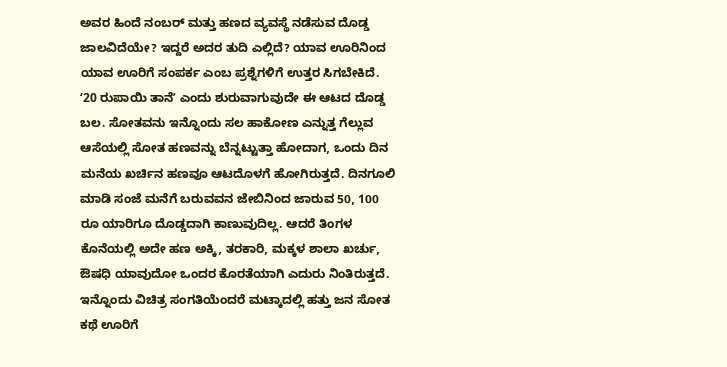ಅವರ ಹಿಂದೆ ನಂಬರ್ ಮತ್ತು ಹಣದ ವ್ಯವಸ್ಥೆ ನಡೆಸುವ ದೊಡ್ಡ ಜಾಲವಿದೆಯೇ? ಇದ್ದರೆ ಅದರ ತುದಿ ಎಲ್ಲಿದೆ? ಯಾವ ಊರಿನಿಂದ ಯಾವ ಊರಿಗೆ ಸಂಪರ್ಕ ಎಂಬ ಪ್ರಶ್ನೆಗಳಿಗೆ ಉತ್ತರ ಸಿಗಬೇಕಿದೆ.
ʻ20 ರುಪಾಯಿ ತಾನೆʼ ಎಂದು ಶುರುವಾಗುವುದೇ ಈ ಆಟದ ದೊಡ್ಡ ಬಲ. ಸೋತವನು ಇನ್ನೊಂದು ಸಲ ಹಾಕೋಣ ಎನ್ನುತ್ತ ಗೆಲ್ಲುವ ಆಸೆಯಲ್ಲಿ ಸೋತ ಹಣವನ್ನು ಬೆನ್ನಟ್ಟುತ್ತಾ ಹೋದಾಗ, ಒಂದು ದಿನ ಮನೆಯ ಖರ್ಚಿನ ಹಣವೂ ಆಟದೊಳಗೆ ಹೋಗಿರುತ್ತದೆ. ದಿನಗೂಲಿ ಮಾಡಿ ಸಂಜೆ ಮನೆಗೆ ಬರುವವನ ಜೇಬಿನಿಂದ ಜಾರುವ 50, 100 ರೂ ಯಾರಿಗೂ ದೊಡ್ಡದಾಗಿ ಕಾಣುವುದಿಲ್ಲ. ಆದರೆ ತಿಂಗಳ ಕೊನೆಯಲ್ಲಿ ಅದೇ ಹಣ ಅಕ್ಕಿ, ತರಕಾರಿ, ಮಕ್ಕಳ ಶಾಲಾ ಖರ್ಚು, ಔಷಧಿ ಯಾವುದೋ ಒಂದರ ಕೊರತೆಯಾಗಿ ಎದುರು ನಿಂತಿರುತ್ತದೆ.
ಇನ್ನೊಂದು ವಿಚಿತ್ರ ಸಂಗತಿಯೆಂದರೆ ಮಟ್ಕಾದಲ್ಲಿ ಹತ್ತು ಜನ ಸೋತ ಕಥೆ ಊರಿಗೆ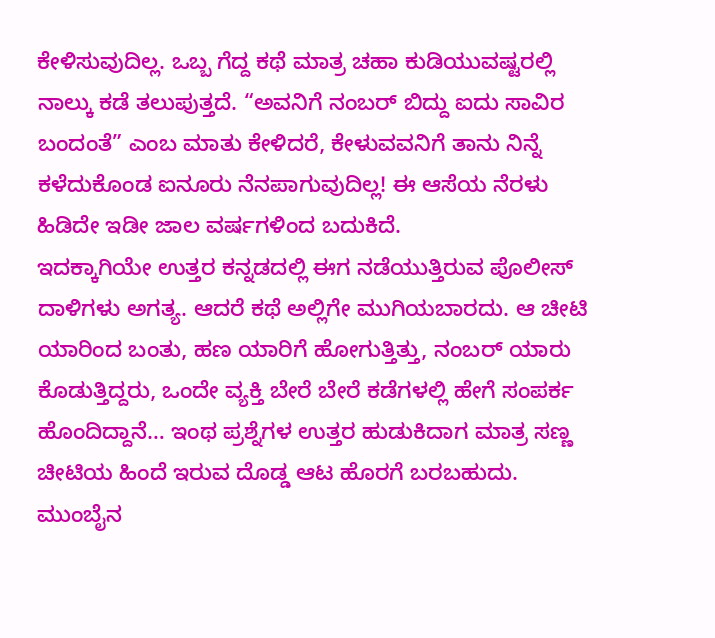ಕೇಳಿಸುವುದಿಲ್ಲ. ಒಬ್ಬ ಗೆದ್ದ ಕಥೆ ಮಾತ್ರ ಚಹಾ ಕುಡಿಯುವಷ್ಟರಲ್ಲಿ ನಾಲ್ಕು ಕಡೆ ತಲುಪುತ್ತದೆ. “ಅವನಿಗೆ ನಂಬರ್ ಬಿದ್ದು ಐದು ಸಾವಿರ ಬಂದಂತೆ” ಎಂಬ ಮಾತು ಕೇಳಿದರೆ, ಕೇಳುವವನಿಗೆ ತಾನು ನಿನ್ನೆ ಕಳೆದುಕೊಂಡ ಐನೂರು ನೆನಪಾಗುವುದಿಲ್ಲ! ಈ ಆಸೆಯ ನೆರಳು ಹಿಡಿದೇ ಇಡೀ ಜಾಲ ವರ್ಷಗಳಿಂದ ಬದುಕಿದೆ.
ಇದಕ್ಕಾಗಿಯೇ ಉತ್ತರ ಕನ್ನಡದಲ್ಲಿ ಈಗ ನಡೆಯುತ್ತಿರುವ ಪೊಲೀಸ್ ದಾಳಿಗಳು ಅಗತ್ಯ. ಆದರೆ ಕಥೆ ಅಲ್ಲಿಗೇ ಮುಗಿಯಬಾರದು. ಆ ಚೀಟಿ ಯಾರಿಂದ ಬಂತು, ಹಣ ಯಾರಿಗೆ ಹೋಗುತ್ತಿತ್ತು, ನಂಬರ್ ಯಾರು ಕೊಡುತ್ತಿದ್ದರು, ಒಂದೇ ವ್ಯಕ್ತಿ ಬೇರೆ ಬೇರೆ ಕಡೆಗಳಲ್ಲಿ ಹೇಗೆ ಸಂಪರ್ಕ ಹೊಂದಿದ್ದಾನೆ… ಇಂಥ ಪ್ರಶ್ನೆಗಳ ಉತ್ತರ ಹುಡುಕಿದಾಗ ಮಾತ್ರ ಸಣ್ಣ ಚೀಟಿಯ ಹಿಂದೆ ಇರುವ ದೊಡ್ಡ ಆಟ ಹೊರಗೆ ಬರಬಹುದು.
ಮುಂಬೈನ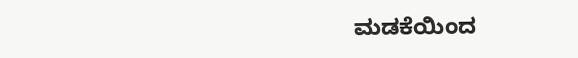ಮಡಕೆಯಿಂದ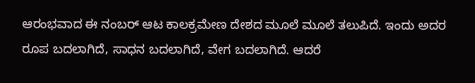ಆರಂಭವಾದ ಈ ನಂಬರ್ ಆಟ ಕಾಲಕ್ರಮೇಣ ದೇಶದ ಮೂಲೆ ಮೂಲೆ ತಲುಪಿದೆ. ಇಂದು ಅದರ ರೂಪ ಬದಲಾಗಿದೆ, ಸಾಧನ ಬದಲಾಗಿದೆ, ವೇಗ ಬದಲಾಗಿದೆ. ಆದರೆ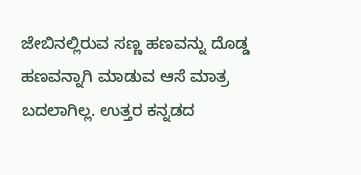ಜೇಬಿನಲ್ಲಿರುವ ಸಣ್ಣ ಹಣವನ್ನು ದೊಡ್ಡ ಹಣವನ್ನಾಗಿ ಮಾಡುವ ಆಸೆ ಮಾತ್ರ ಬದಲಾಗಿಲ್ಲ. ಉತ್ತರ ಕನ್ನಡದ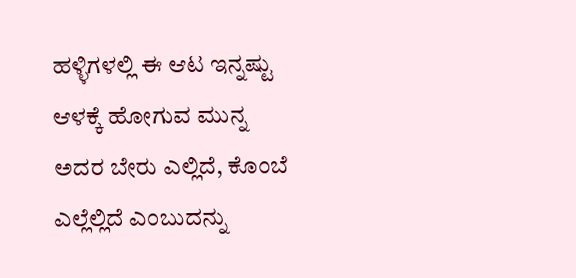ಹಳ್ಳಿಗಳಲ್ಲಿ ಈ ಆಟ ಇನ್ನಷ್ಟು ಆಳಕ್ಕೆ ಹೋಗುವ ಮುನ್ನ ಅದರ ಬೇರು ಎಲ್ಲಿದೆ, ಕೊಂಬೆ ಎಲ್ಲೆಲ್ಲಿದೆ ಎಂಬುದನ್ನು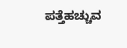ಪತ್ತೆಹಚ್ಚುವ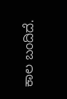ಕಾಲ ಬಂದಿದೆ.